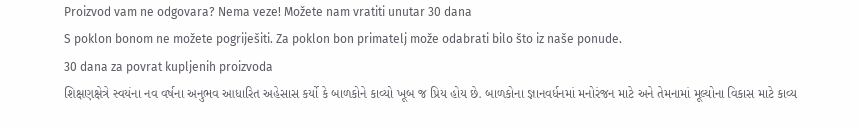Proizvod vam ne odgovara? Nema veze! Možete nam vratiti unutar 30 dana
S poklon bonom ne možete pogriješiti. Za poklon bon primatelj može odabrati bilo što iz naše ponude.
30 dana za povrat kupljenih proizvoda
શિક્ષણક્ષેત્રે સ્વયંના નવ વર્ષના અનુભવ આધારિત અહેસાસ કર્યો કે બાળકોને કાવ્યો ખૂબ જ પ્રિય હોય છે. બાળકોના જ્ઞાનવર્ધનમાં મનોરંજન માટે અને તેમનામાં મૂલ્યોના વિકાસ માટે કાવ્ય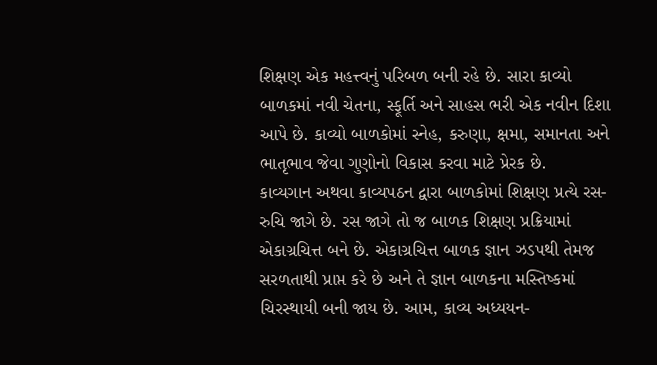શિક્ષણ એક મહત્ત્વનું પરિબળ બની રહે છે. સારા કાવ્યો બાળકમાં નવી ચેતના, સ્ફૂર્તિ અને સાહસ ભરી એક નવીન દિશા આપે છે. કાવ્યો બાળકોમાં સ્નેહ, કરુણા, ક્ષમા, સમાનતા અને ભાતૃભાવ જેવા ગુણોનો વિકાસ કરવા માટે પ્રેરક છે.
કાવ્યગાન અથવા કાવ્યપઠન દ્વારા બાળકોમાં શિક્ષણ પ્રત્યે રસ-રુચિ જાગે છે. રસ જાગે તો જ બાળક શિક્ષણ પ્રક્રિયામાં એકાગ્રચિત્ત બને છે. એકાગ્રચિત્ત બાળક જ્ઞાન ઝડપથી તેમજ સરળતાથી પ્રાપ્ત કરે છે અને તે જ્ઞાન બાળકના મસ્તિષ્કમાં ચિરસ્થાયી બની જાય છે. આમ, કાવ્ય અધ્યયન-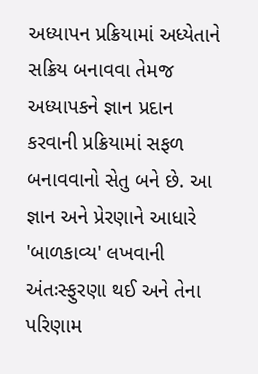અધ્યાપન પ્રક્રિયામાં અધ્યેતાને સક્રિય બનાવવા તેમજ અધ્યાપકને જ્ઞાન પ્રદાન કરવાની પ્રક્રિયામાં સફળ બનાવવાનો સેતુ બને છે. આ જ્ઞાન અને પ્રેરણાને આધારે 'બાળકાવ્ય' લખવાની અંતઃસ્ફુરણા થઈ અને તેના પરિણામ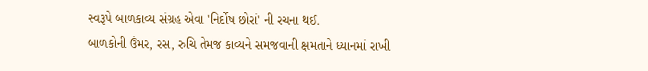સ્વરૂપે બાળકાવ્ય સંગ્રહ એવા 'નિર્દોષ છોરાં' ની રચના થઈ.
બાળકોની ઉંમર, રસ, રુચિ તેમજ કાવ્યને સમજવાની ક્ષમતાને ધ્યાનમાં રાખી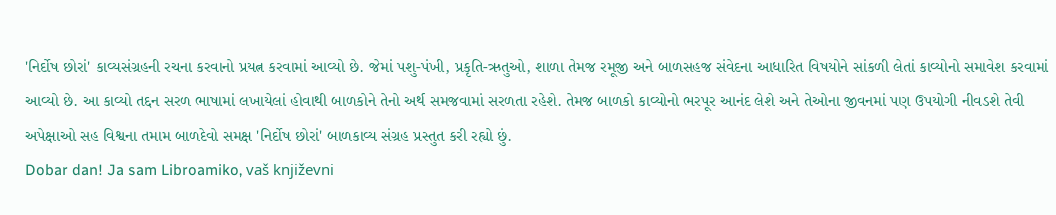'નિર્દોષ છોરાં' કાવ્યસંગ્રહની રચના કરવાનો પ્રયત્ન કરવામાં આવ્યો છે. જેમાં પશુ-પંખી, પ્રકૃતિ-ઋતુઓ, શાળા તેમજ રમૂજી અને બાળસહજ સંવેદના આધારિત વિષયોને સાંકળી લેતાં કાવ્યોનો સમાવેશ કરવામાં આવ્યો છે. આ કાવ્યો તદ્દન સરળ ભાષામાં લખાયેલાં હોવાથી બાળકોને તેનો અર્થ સમજવામાં સરળતા રહેશે. તેમજ બાળકો કાવ્યોનો ભરપૂર આનંદ લેશે અને તેઓના જીવનમાં પણ ઉપયોગી નીવડશે તેવી અપેક્ષાઓ સહ વિશ્વના તમામ બાળદેવો સમક્ષ 'નિર્દોષ છોરાં' બાળકાવ્ય સંગ્રહ પ્રસ્તુત કરી રહ્યો છું.
Dobar dan! Ja sam Libroamiko, vaš književni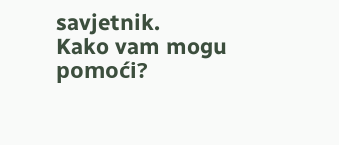savjetnik.
Kako vam mogu pomoći?